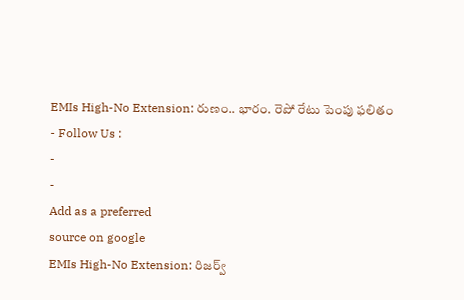EMIs High-No Extension: రుణం.. భారం. రెపో రేటు పెంపు ఫలితం
- Follow Us :
-
-
Add as a preferred
source on google
EMIs High-No Extension: రిజర్వ్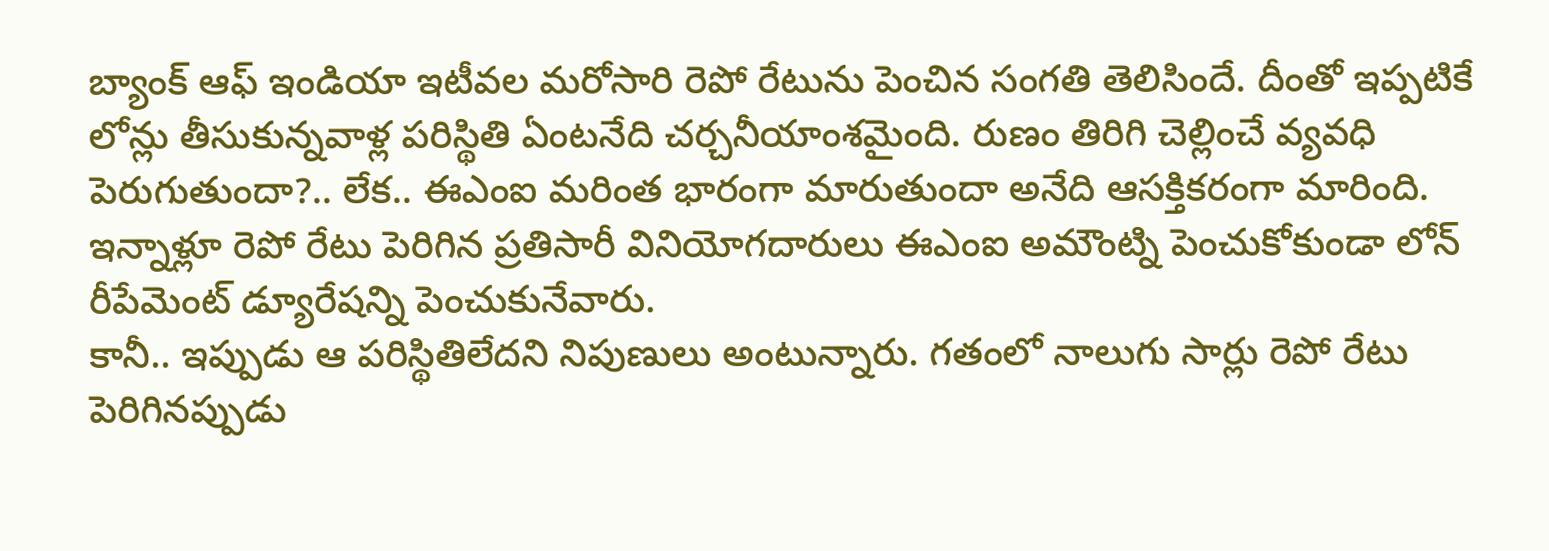బ్యాంక్ ఆఫ్ ఇండియా ఇటీవల మరోసారి రెపో రేటును పెంచిన సంగతి తెలిసిందే. దీంతో ఇప్పటికే లోన్లు తీసుకున్నవాళ్ల పరిస్థితి ఏంటనేది చర్చనీయాంశమైంది. రుణం తిరిగి చెల్లించే వ్యవధి పెరుగుతుందా?.. లేక.. ఈఎంఐ మరింత భారంగా మారుతుందా అనేది ఆసక్తికరంగా మారింది. ఇన్నాళ్లూ రెపో రేటు పెరిగిన ప్రతిసారీ వినియోగదారులు ఈఎంఐ అమౌంట్ని పెంచుకోకుండా లోన్ రీపేమెంట్ డ్యూరేషన్ని పెంచుకునేవారు.
కానీ.. ఇప్పుడు ఆ పరిస్థితిలేదని నిపుణులు అంటున్నారు. గతంలో నాలుగు సార్లు రెపో రేటు పెరిగినప్పుడు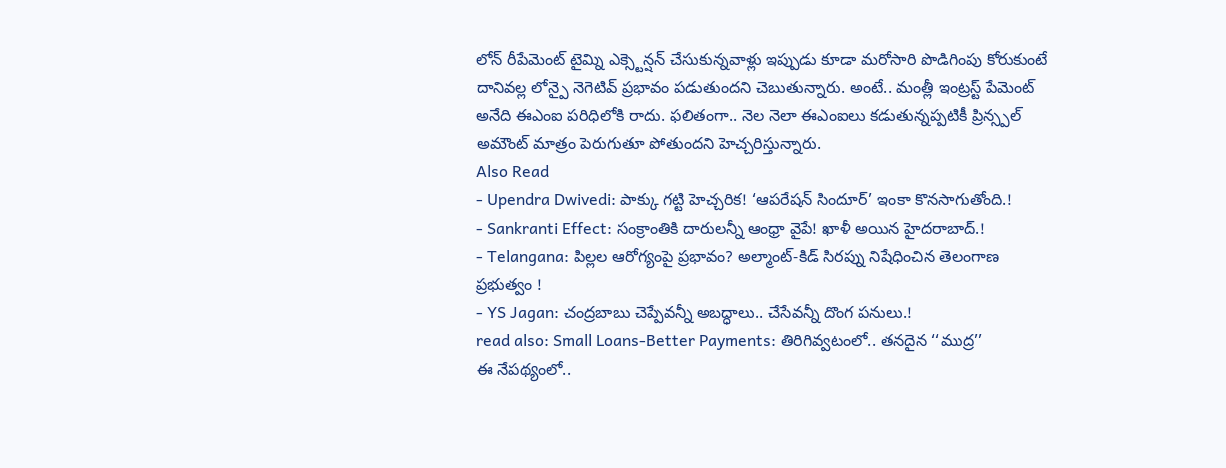లోన్ రీపేమెంట్ టైమ్ని ఎక్స్టెన్షన్ చేసుకున్నవాళ్లు ఇప్పుడు కూడా మరోసారి పొడిగింపు కోరుకుంటే దానివల్ల లోన్పై నెగెటివ్ ప్రభావం పడుతుందని చెబుతున్నారు. అంటే.. మంత్లీ ఇంట్రస్ట్ పేమెంట్ అనేది ఈఎంఐ పరిధిలోకి రాదు. ఫలితంగా.. నెల నెలా ఈఎంఐలు కడుతున్నప్పటికీ ప్రిన్స్పల్ అమౌంట్ మాత్రం పెరుగుతూ పోతుందని హెచ్చరిస్తున్నారు.
Also Read
- Upendra Dwivedi: పాక్కు గట్టి హెచ్చరిక! ‘ఆపరేషన్ సిందూర్’ ఇంకా కొనసాగుతోంది.!
- Sankranti Effect: సంక్రాంతికి దారులన్నీ ఆంధ్రా వైపే! ఖాళీ అయిన హైదరాబాద్.!
- Telangana: పిల్లల ఆరోగ్యంపై ప్రభావం? అల్మాంట్-కిడ్ సిరప్ను నిషేధించిన తెలంగాణ ప్రభుత్వం !
- YS Jagan: చంద్రబాబు చెప్పేవన్నీ అబద్ధాలు.. చేసేవన్నీ దొంగ పనులు.!
read also: Small Loans-Better Payments: తిరిగివ్వటంలో.. తనదైన ‘‘ముద్ర’’
ఈ నేపథ్యంలో..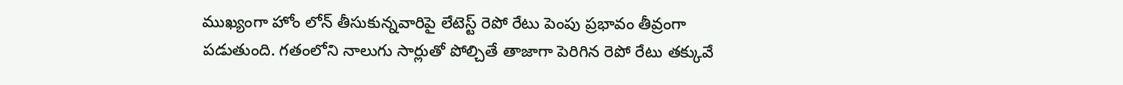ముఖ్యంగా హోం లోన్ తీసుకున్నవారిపై లేటెస్ట్ రెపో రేటు పెంపు ప్రభావం తీవ్రంగా పడుతుంది. గతంలోని నాలుగు సార్లుతో పోల్చితే తాజాగా పెరిగిన రెపో రేటు తక్కువే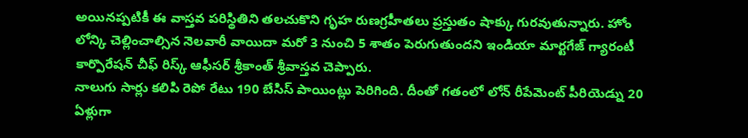అయినప్పటికీ ఈ వాస్తవ పరిస్థితిని తలచుకొని గృహ రుణగ్రహీతలు ప్రస్తుతం షాక్కు గురవుతున్నారు. హోం లోన్కి చెల్లించాల్సిన నెలవారీ వాయిదా మరో 3 నుంచి 5 శాతం పెరుగుతుందని ఇండియా మార్టగేజ్ గ్యారంటీ కార్పొరేషన్ చీఫ్ రిస్క్ ఆఫీసర్ శ్రీకాంత్ శ్రీవాస్తవ చెప్పారు.
నాలుగు సార్లు కలిపి రెపో రేటు 190 బేసిస్ పాయింట్లు పెరిగింది. దీంతో గతంలో లోన్ రీపేమెంట్ పీరియెడ్ను 20 ఏళ్లుగా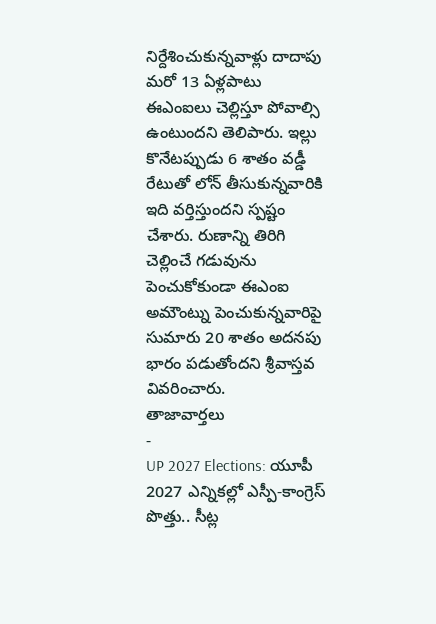నిర్దేశించుకున్నవాళ్లు దాదాపు మరో 13 ఏళ్లపాటు ఈఎంఐలు చెల్లిస్తూ పోవాల్సి ఉంటుందని తెలిపారు. ఇల్లు కొనేటప్పుడు 6 శాతం వడ్డీ రేటుతో లోన్ తీసుకున్నవారికి ఇది వర్తిస్తుందని స్పష్టం చేశారు. రుణాన్ని తిరిగి చెల్లించే గడువును పెంచుకోకుండా ఈఎంఐ అమౌంట్ను పెంచుకున్నవారిపై సుమారు 20 శాతం అదనపు భారం పడుతోందని శ్రీవాస్తవ వివరించారు.
తాజావార్తలు
-
UP 2027 Elections: యూపీ 2027 ఎన్నికల్లో ఎస్పీ-కాంగ్రెస్ పొత్తు.. సీట్ల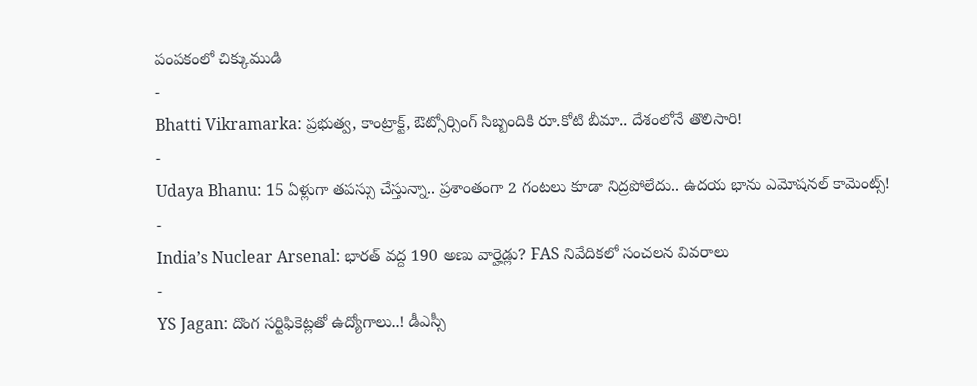పంపకంలో చిక్కుముడి
-
Bhatti Vikramarka: ప్రభుత్వ, కాంట్రాక్ట్, ఔట్సోర్సింగ్ సిబ్బందికి రూ.కోటి బీమా.. దేశంలోనే తొలిసారి!
-
Udaya Bhanu: 15 ఏళ్లుగా తపస్సు చేస్తున్నా.. ప్రశాంతంగా 2 గంటలు కూడా నిద్రపోలేదు.. ఉదయ భాను ఎమోషనల్ కామెంట్స్!
-
India’s Nuclear Arsenal: భారత్ వద్ద 190 అణు వార్హెడ్లు? FAS నివేదికలో సంచలన వివరాలు
-
YS Jagan: దొంగ సర్టిఫికెట్లతో ఉద్యోగాలు..! డీఎస్సీ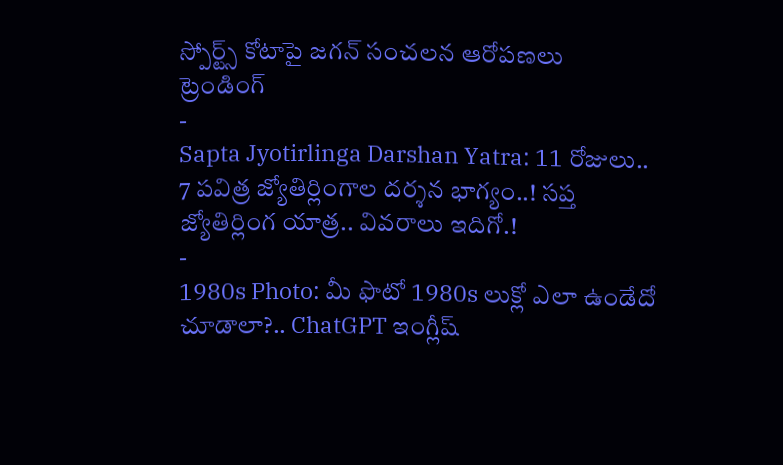స్పోర్ట్స్ కోటాపై జగన్ సంచలన ఆరోపణలు
ట్రెండింగ్
-
Sapta Jyotirlinga Darshan Yatra: 11 రోజులు.. 7 పవిత్ర జ్యోతిర్లింగాల దర్శన భాగ్యం..! సప్త జ్యోతిర్లింగ యాత్ర.. వివరాలు ఇదిగో.!
-
1980s Photo: మీ ఫొటో 1980s లుక్లో ఎలా ఉండేదో చూడాలా?.. ChatGPT ఇంగ్లీష్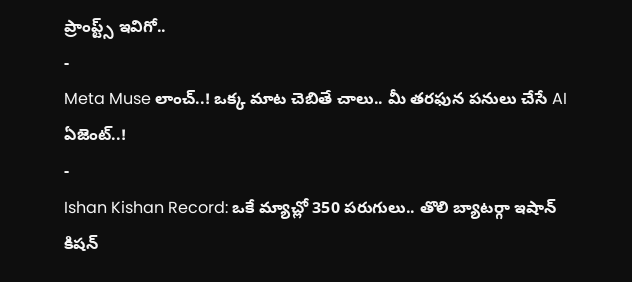ప్రాంప్ట్స్ ఇవిగో..
-
Meta Muse లాంచ్..! ఒక్క మాట చెబితే చాలు.. మీ తరఫున పనులు చేసే AI ఏజెంట్..!
-
Ishan Kishan Record: ఒకే మ్యాచ్లో 350 పరుగులు.. తొలి బ్యాటర్గా ఇషాన్ కిషన్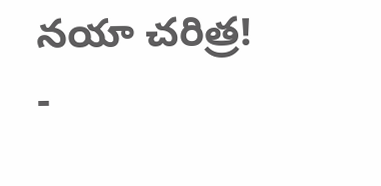నయా చరిత్ర!
-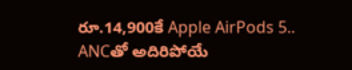రూ.14,900కే Apple AirPods 5.. ANCతో అదిరిపోయే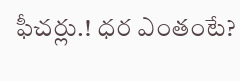ఫీచర్లు.! ధర ఎంతంటే?